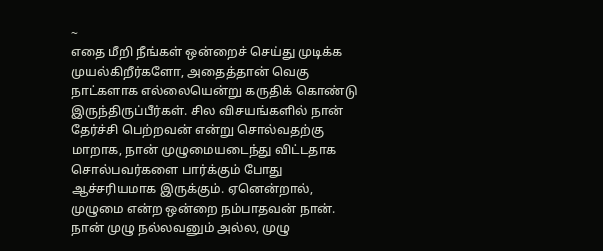~
எதை மீறி நீங்கள் ஒன்றைச் செய்து முடிக்க முயல்கிறீர்களோ, அதைத்தான் வெகு நாட்களாக எல்லையென்று கருதிக் கொண்டு இருந்திருப்பீர்கள். சில விசயங்களில் நான் தேர்ச்சி பெற்றவன் என்று சொல்வதற்கு மாறாக, நான் முழுமையடைந்து விட்டதாக சொல்பவர்களை பார்க்கும் போது ஆச்சரியமாக இருக்கும். ஏனென்றால், முழுமை என்ற ஒன்றை நம்பாதவன் நான்.
நான் முழு நல்லவனும் அல்ல, முழு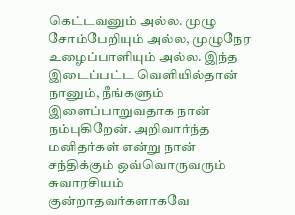கெட்டவனும் அல்ல. முழு சோம்பேறியும் அல்ல, முழுநேர உழைப்பாளியும் அல்ல. இந்த இடைப்பட்ட வெளியில்தான் நானும், நீங்களும் இளைப்பாறுவதாக நான் நம்புகிறேன். அறிவார்ந்த மனிதர்கள் என்று நான் சந்திக்கும் ஒவ்வொருவரும் சுவாரசியம் குன்றாதவர்களாகவே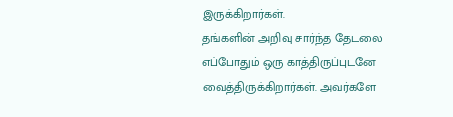இருக்கிறார்கள்.
தங்களின் அறிவு சார்ந்த தேடலை எப்போதும் ஒரு காத்திருப்புடனே வைத்திருக்கிறார்கள். அவர்களே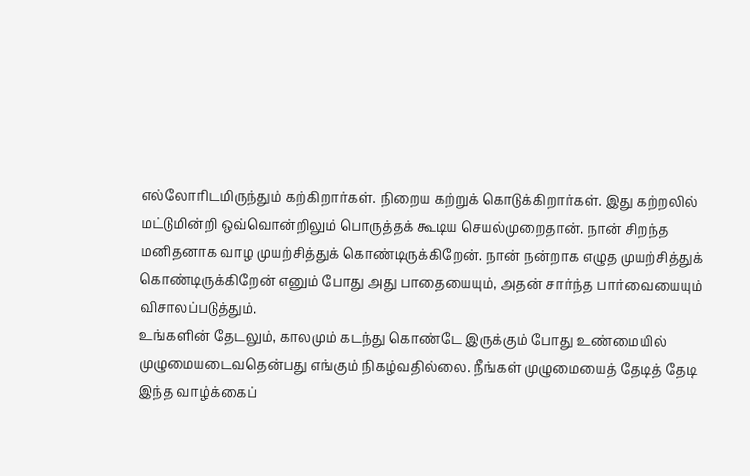எல்லோரிடமிருந்தும் கற்கிறார்கள். நிறைய கற்றுக் கொடுக்கிறார்கள். இது கற்றலில் மட்டுமின்றி ஒவ்வொன்றிலும் பொருத்தக் கூடிய செயல்முறைதான். நான் சிறந்த மனிதனாக வாழ முயற்சித்துக் கொண்டிருக்கிறேன். நான் நன்றாக எழுத முயற்சித்துக் கொண்டிருக்கிறேன் எனும் போது அது பாதையையும், அதன் சார்ந்த பார்வையையும் விசாலப்படுத்தும்.
உங்களின் தேடலும், காலமும் கடந்து கொண்டே இருக்கும் போது உண்மையில் முழுமையடைவதென்பது எங்கும் நிகழ்வதில்லை. நீங்கள் முழுமையைத் தேடித் தேடி இந்த வாழ்க்கைப்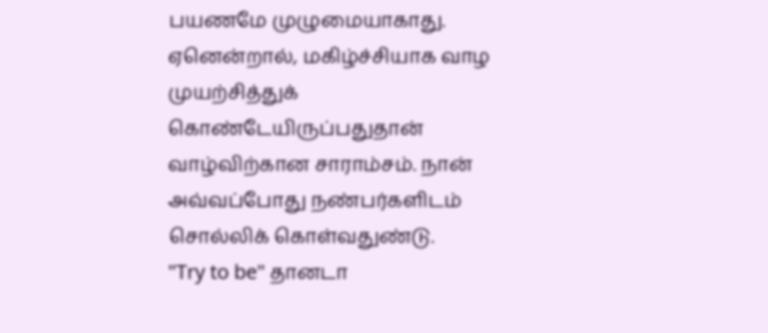பயணமே முழுமையாகாது. ஏனென்றால், மகிழ்ச்சியாக வாழ முயற்சித்துக் கொண்டேயிருப்பதுதான் வாழ்விற்கான சாராம்சம். நான் அவ்வப்போது நண்பர்களிடம் சொல்லிக் கொள்வதுண்டு.
"Try to be" தானடா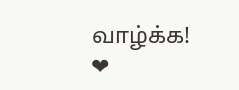வாழ்க்க! ❤